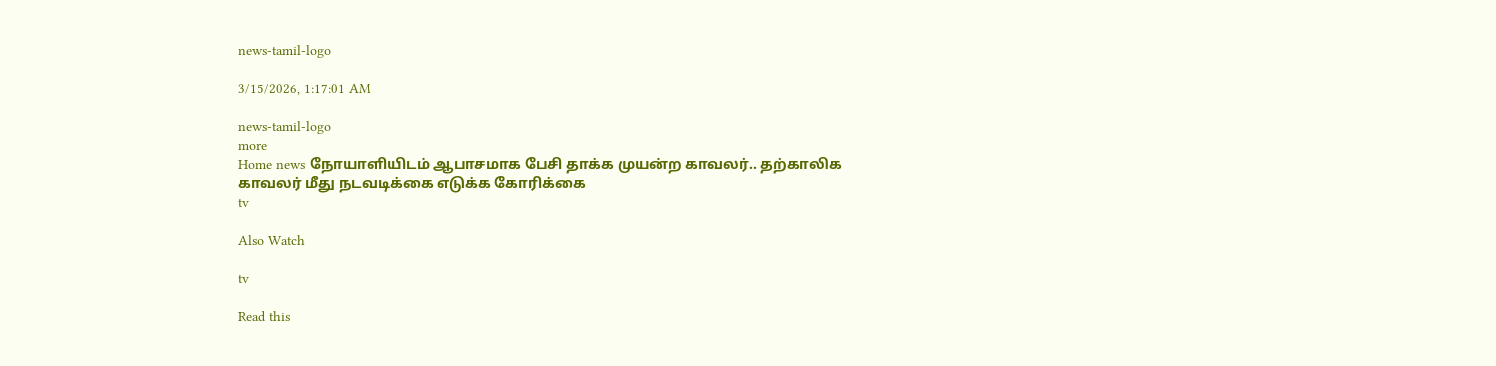news-tamil-logo

3/15/2026, 1:17:01 AM

news-tamil-logo
more
Home news நோயாளியிடம் ஆபாசமாக பேசி தாக்க முயன்ற காவலர்.. தற்காலிக காவலர் மீது நடவடிக்கை எடுக்க கோரிக்கை
tv

Also Watch

tv

Read this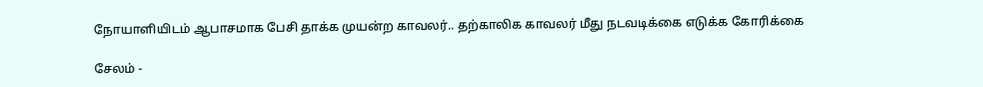நோயாளியிடம் ஆபாசமாக பேசி தாக்க முயன்ற காவலர்.. தற்காலிக காவலர் மீது நடவடிக்கை எடுக்க கோரிக்கை

சேலம் -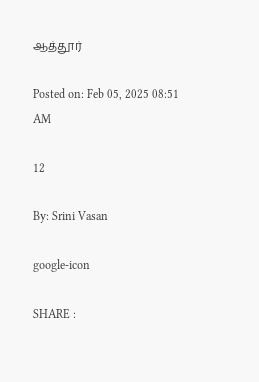ஆத்தூர்

Posted on: Feb 05, 2025 08:51 AM

12

By: Srini Vasan

google-icon

SHARE :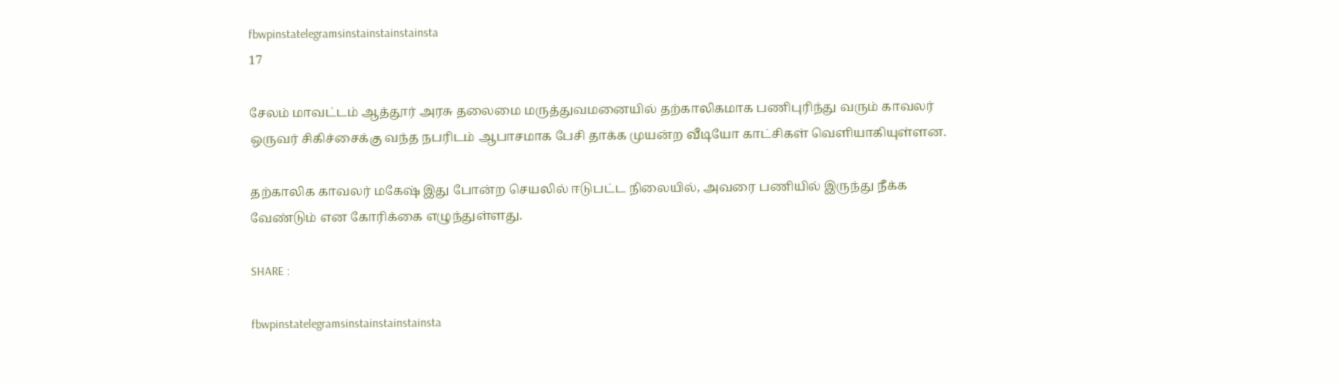fbwpinstatelegramsinstainstainstainsta
17

சேலம் மாவட்டம் ஆத்தூர் அரசு தலைமை மருத்துவமனையில் தற்காலிகமாக பணிபுரிந்து வரும் காவலர் ஒருவர் சிகிச்சைக்கு வந்த நபரிடம் ஆபாசமாக பேசி தாக்க முயன்ற வீடியோ காட்சிகள் வெளியாகியுள்ளன.

தற்காலிக காவலர் மகேஷ் இது போன்ற செயலில் ஈடுபட்ட நிலையில், அவரை பணியில் இருந்து நீக்க வேண்டும் என கோரிக்கை எழுந்துள்ளது.

SHARE :

fbwpinstatelegramsinstainstainstainsta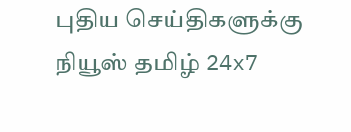புதிய செய்திகளுக்கு நியூஸ் தமிழ் 24x7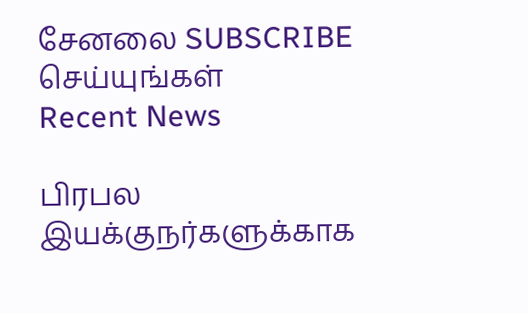சேனலை SUBSCRIBE செய்யுங்கள்
Recent News

பிரபல இயக்குநர்களுக்காக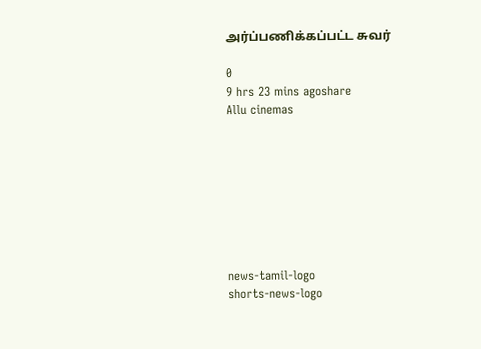அர்ப்பணிக்கப்பட்ட சுவர்

0
9 hrs 23 mins agoshare
Allu cinemas








news-tamil-logo
shorts-news-logo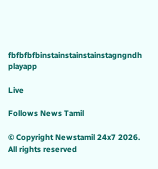fbfbfbfbinstainstainstainstagngndh
playapp

Live

Follows News Tamil

© Copyright Newstamil 24x7 2026. All rights reserved